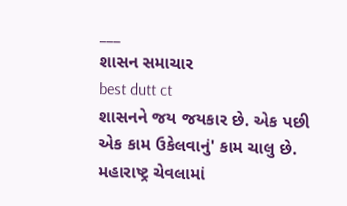___
શાસન સમાચાર
best dutt ct
શાસનને જય જયકાર છે. એક પછી એક કામ ઉકેલવાનું' કામ ચાલુ છે.
મહારાષ્ટ્ર ચેવલામાં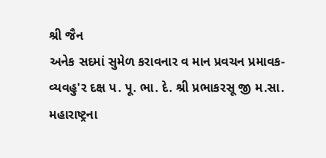શ્રી જૈન
અનેક સદમાં સુમેળ કરાવનાર વ માન પ્રવચન પ્રમાવક-વ્યવહુ'ર દક્ષ પ. પૂ. ભા. દે. શ્રી પ્રભાકરસૂ જી મ.સા. મહારાષ્ટ્રના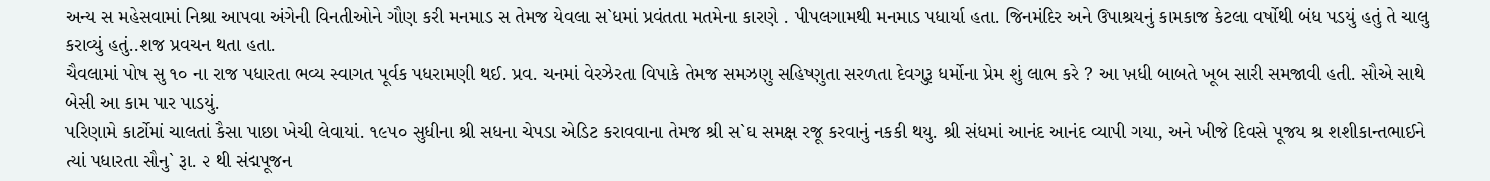અન્ય સ મહેસવામાં નિશ્રા આપવા અંગેની વિનતીઓને ગૌણ કરી મનમાડ સ તેમજ યેવલા સ`ધમાં પ્રવંતતા મતમેના કારણે . પીપલગામથી મનમાડ પધાર્યા હતા. જિનમંદિર અને ઉપાશ્રયનું કામકાજ કેટલા વર્ષોથી બંધ પડયું હતું તે ચાલુ કરાવ્યું હતું..શજ પ્રવચન થતા હતા.
ચૈવલામાં પોષ સુ ૧૦ ના રાજ પધારતા ભવ્ય સ્વાગત પૂર્વક પધરામણી થઈ. પ્રવ. ચનમાં વેરઝેરતા વિપાકે તેમજ સમઝણુ સહિષ્ણુતા સરળતા દેવગુરૂ ધર્મોના પ્રેમ શું લાભ કરે ? આ ખ઼ધી બાબતે ખૂબ સારી સમજાવી હતી. સૌએ સાથે બેસી આ કામ પાર પાડયું.
પરિણામે કાર્ટોમાં ચાલતાં કૈસા પાછા ખેચી લેવાયાં. ૧૯૫૦ સુધીના શ્રી સધના ચેપડા એડિટ કરાવવાના તેમજ શ્રી સ`ઘ સમક્ષ રજૂ કરવાનું નકકી થયુ. શ્રી સંધમાં આનંદ આનંદ વ્યાપી ગયા, અને ખીજે દિવસે પૂજય શ્ર શશીકાન્તભાઈને ત્યાં પધારતા સૌનુ` રૂા. ૨ થી સંદ્મપૂજન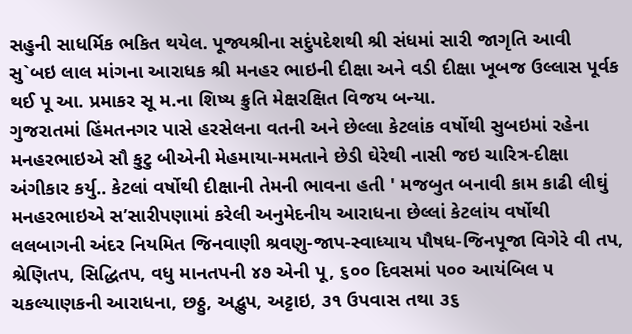સહુની સાધર્મિક ભકિત થયેલ. પૂજ્યશ્રીના સદુંપદેશથી શ્રી સંધમાં સારી જાગૃતિ આવી
સુ`બઇ લાલ માંગના આરાધક શ્રી મનહર ભાઇની દીક્ષા અને વડી દીક્ષા ખૂબજ ઉલ્લાસ પૂર્વક થઈ પૂ આ. પ્રમાકર સૂ મ.ના શિષ્ય ક્રુતિ મેક્ષરક્ષિત વિજય બન્યા.
ગુજરાતમાં હિંમતનગર પાસે હરસેલના વતની અને છેલ્લા કેટલાંક વર્ષોથી સુબઇમાં રહેના મનહરભાઇએ સૌ કુટુ બીએની મેહમાયા-મમતાને છેડી ઘેરેથી નાસી જઇ ચારિત્ર-દીક્ષા અંગીકાર કર્યુ.. કેટલાં વર્ષોથી દીક્ષાની તેમની ભાવના હતી ' મજબુત બનાવી કામ કાઢી લીઘું
મનહરભાઇએ સ’સારીપણામાં કરેલી અનુમેદનીય આરાધના છેલ્લાં કેટલાંય વર્ષોથી લલબાગની અંદર નિયમિત જિનવાણી શ્રવણુ-જાપ-સ્વાધ્યાય પૌષધ-જિનપૂજા વિગેરે વી તપ, શ્રેણિતપ, સિદ્ધિતપ, વધુ માનતપની ૪૭ એની પૂ, ૬૦૦ દિવસમાં ૫૦૦ આયંબિલ ૫ ચકલ્યાણકની આરાધના, છઠ્ઠુ, અદ્ભુપ, અટ્ટાઇ, ૩૧ ઉપવાસ તથા ૩૬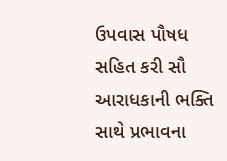ઉપવાસ પૌષધ સહિત કરી સૌ આરાધકાની ભક્તિ સાથે પ્રભાવના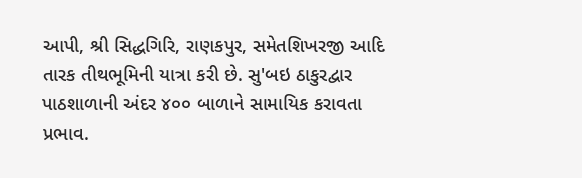આપી, શ્રી સિદ્ધગિરિ, રાણકપુર, સમેતશિખરજી આદિ તારક તીથભૂમિની યાત્રા કરી છે. સુ'બઇ ઠાકુરદ્વાર પાઠશાળાની અંદર ૪૦૦ બાળાને સામાયિક કરાવતા પ્રભાવ.